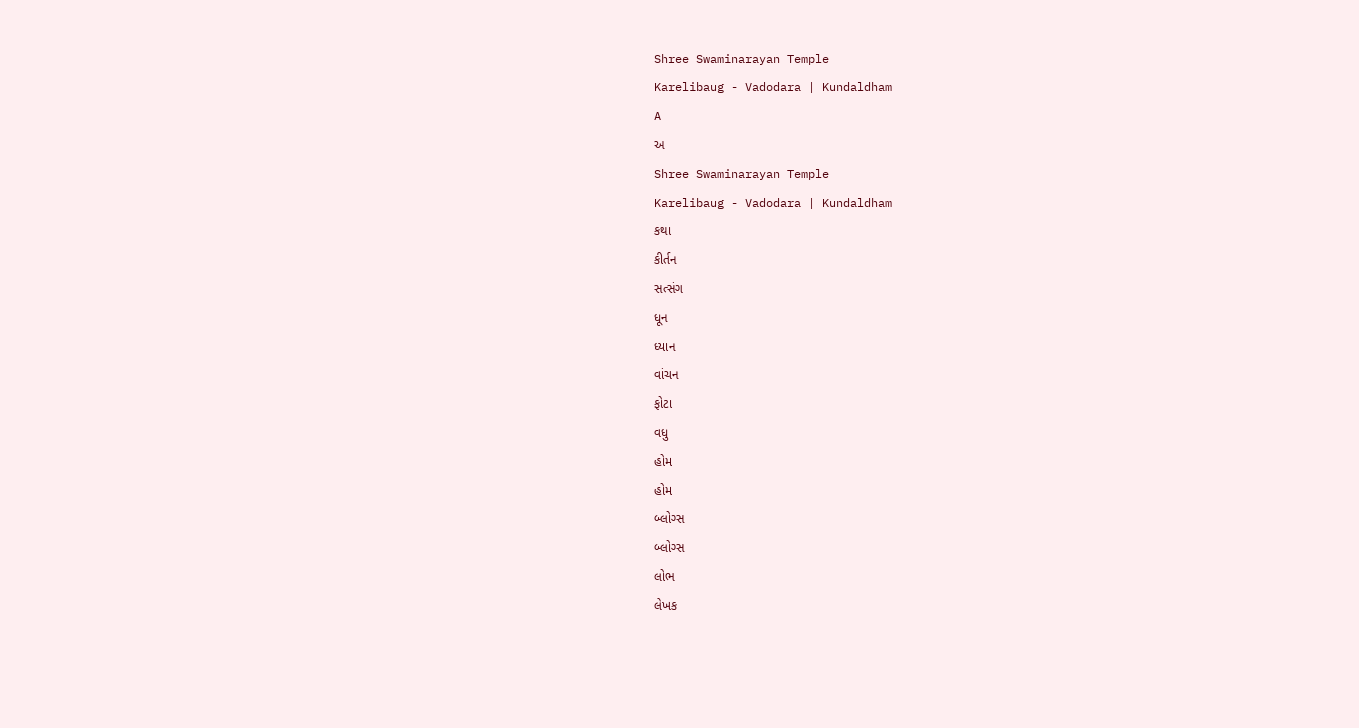Shree Swaminarayan Temple
Karelibaug - Vadodara | Kundaldham
A
અ
Shree Swaminarayan Temple
Karelibaug - Vadodara | Kundaldham
કથા
કીર્તન
સત્સંગ
ધૂન
ધ્યાન
વાંચન
ફોટા
વધુ
હોમ
હોમ
બ્લોગ્સ
બ્લોગ્સ
લોભ
લેખક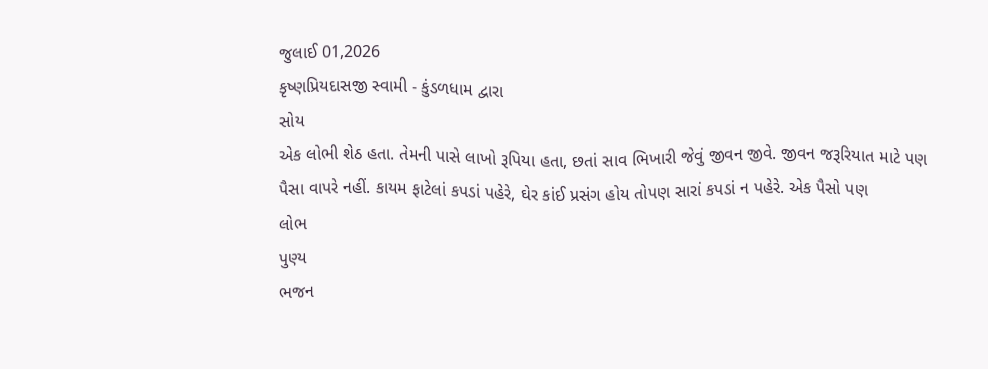જુલાઈ 01,2026
કૃષ્ણપ્રિયદાસજી સ્વામી - કુંડળધામ દ્વારા
સોય
એક લોભી શેઠ હતા. તેમની પાસે લાખો રૂપિયા હતા, છતાં સાવ ભિખારી જેવું જીવન જીવે. જીવન જરૂરિયાત માટે પણ પૈસા વાપરે નહીં. કાયમ ફાટેલાં કપડાં પહેરે, ઘેર કાંઈ પ્રસંગ હોય તોપણ સારાં કપડાં ન પહેરે. એક પૈસો પણ
લોભ
પુણ્ય
ભજન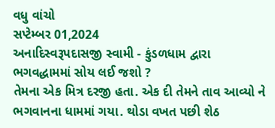વધુ વાંચો
સપ્ટેમ્બર 01,2024
અનાદિસ્વરૂપદાસજી સ્વામી - કુંડળધામ દ્વારા
ભગવદ્ધામમાં સોય લઈ જશો ?
તેમના એક મિત્ર દરજી હતા. એક દી તેમને તાવ આવ્યો ને ભગવાનના ધામમાં ગયા. થોડા વખત પછી શેઠ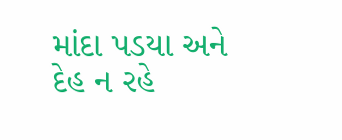માંદા પડયા અને દેહ ન રહે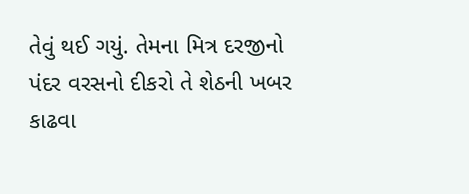તેવું થઈ ગયું. તેમના મિત્ર દરજીનો પંદર વરસનો દીકરો તે શેઠની ખબર કાઢવા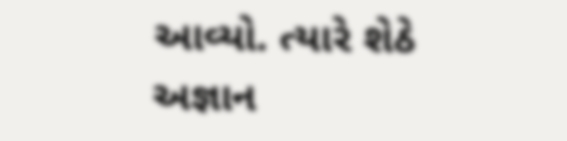આવ્યો. ત્યારે શેઠે
અજ્ઞાન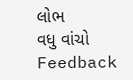લોભ
વધુ વાંચો
Feedback